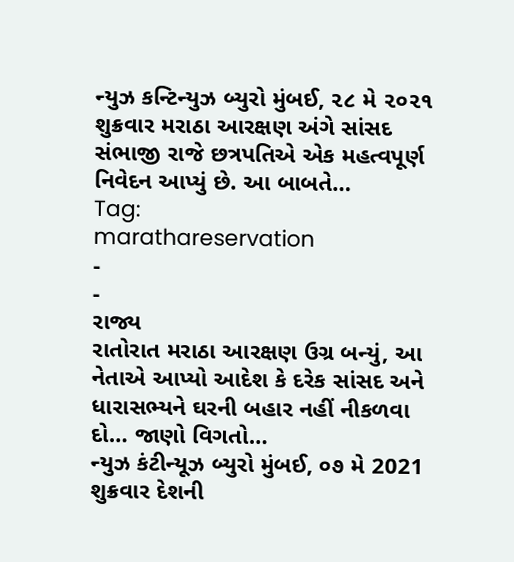ન્યુઝ કન્ટિન્યુઝ બ્યુરો મુંબઈ, ૨૮ મે ૨૦૨૧ શુક્રવાર મરાઠા આરક્ષણ અંગે સાંસદ સંભાજી રાજે છત્રપતિએ એક મહત્વપૂર્ણ નિવેદન આપ્યું છે. આ બાબતે…
Tag:
marathareservation
-
-
રાજ્ય
રાતોરાત મરાઠા આરક્ષણ ઉગ્ર બન્યું, આ નેતાએ આપ્યો આદેશ કે દરેક સાંસદ અને ધારાસભ્યને ઘરની બહાર નહીં નીકળવા દો… જાણો વિગતો…
ન્યુઝ કંટીન્યૂઝ બ્યુરો મુંબઈ, ૦૭ મે 2021 શુક્રવાર દેશની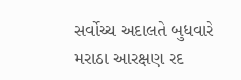સર્વોચ્ચ અદાલતે બુધવારે મરાઠા આરક્ષણ રદ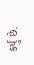કર્યું છે.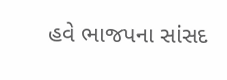હવે ભાજપના સાંસદ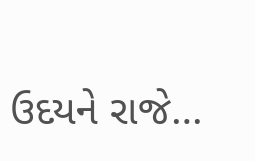ઉદયને રાજે…